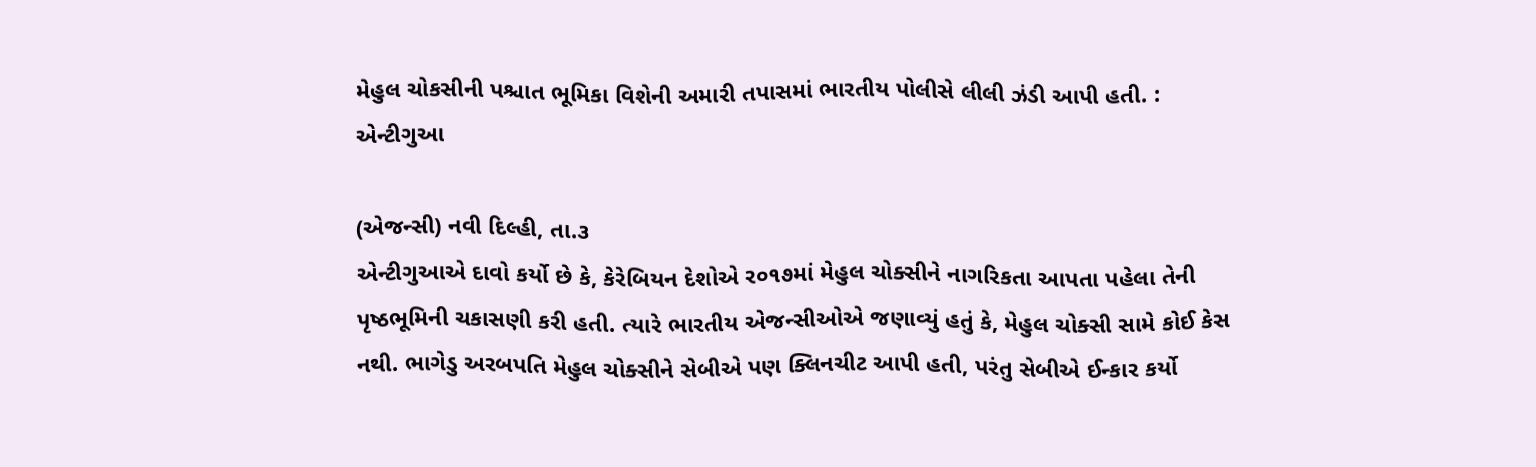મેહુલ ચોકસીની પશ્ચાત ભૂમિકા વિશેની અમારી તપાસમાં ભારતીય પોલીસે લીલી ઝંડી આપી હતી. : એન્ટીગુઆ

(એજન્સી) નવી દિલ્હી, તા.૩
એન્ટીગુઆએ દાવો કર્યો છે કે, કેરેબિયન દેશોએ ર૦૧૭માં મેહુલ ચોક્સીને નાગરિકતા આપતા પહેલા તેની પૃષ્ઠભૂમિની ચકાસણી કરી હતી. ત્યારે ભારતીય એજન્સીઓએ જણાવ્યું હતું કે, મેહુલ ચોક્સી સામે કોઈ કેસ નથી. ભાગેડુ અરબપતિ મેહુલ ચોક્સીને સેબીએ પણ ક્લિનચીટ આપી હતી, પરંતુ સેબીએ ઈન્કાર કર્યો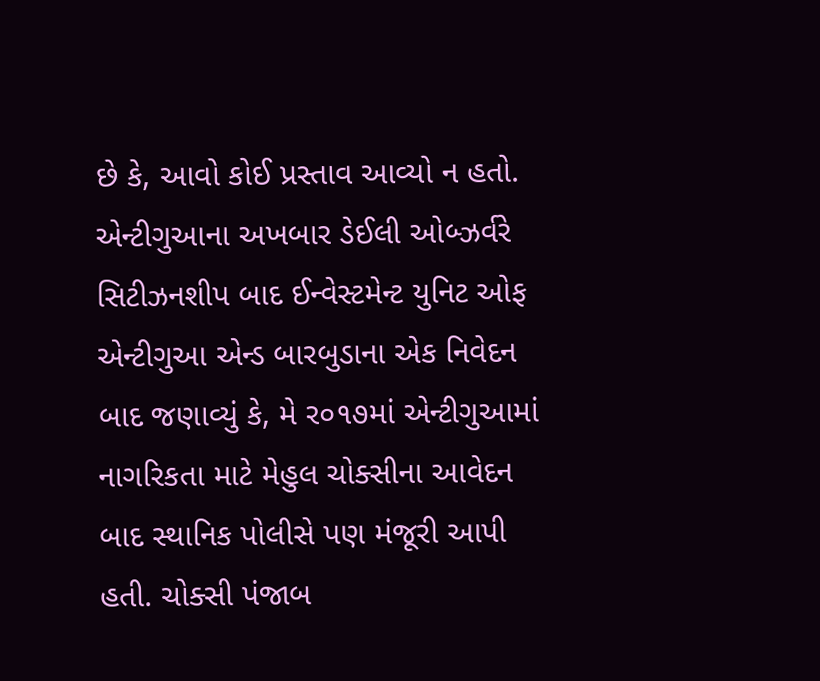છે કે, આવો કોઈ પ્રસ્તાવ આવ્યો ન હતો. એન્ટીગુઆના અખબાર ડેઈલી ઓબ્ઝર્વરે સિટીઝનશીપ બાદ ઈન્વેસ્ટમેન્ટ યુનિટ ઓફ એન્ટીગુઆ એન્ડ બારબુડાના એક નિવેદન બાદ જણાવ્યું કે, મે ર૦૧૭માં એન્ટીગુઆમાં નાગરિકતા માટે મેહુલ ચોક્સીના આવેદન બાદ સ્થાનિક પોલીસે પણ મંજૂરી આપી હતી. ચોક્સી પંજાબ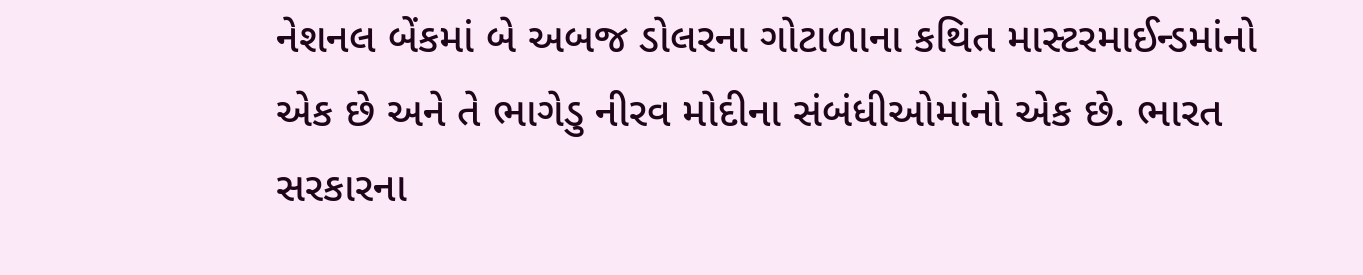નેશનલ બેંકમાં બે અબજ ડોલરના ગોટાળાના કથિત માસ્ટરમાઈન્ડમાંનો એક છે અને તે ભાગેડુ નીરવ મોદીના સંબંધીઓમાંનો એક છે. ભારત સરકારના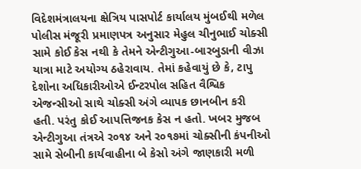વિદેશમંત્રાલયના ક્ષેત્રિય પાસપોર્ટ કાર્યાલય મુંબઈથી મળેલ પોલીસ મંજૂરી પ્રમાણપત્ર અનુસાર મેહુલ ચીનુભાઈ ચોક્સી સામે કોઈ કેસ નથી કે તેમને એન્ટીગુઆ-બારબુડાની વીઝા યાત્રા માટે અયોગ્ય ઠહેરાવાય. તેમાં કહેવાયું છે કે, ટાપુ દેશોના અધિકારીઓએ ઈન્ટરપોલ સહિત વૈશ્વિક એજન્સીઓ સાથે ચોક્સી અંગે વ્યાપક છાનબીન કરી હતી. પરંતુ કોઈ આપત્તિજનક કેસ ન હતો. ખબર મુજબ એન્ટીગુઆ તંત્રએ ર૦૧૪ અને ર૦૧૭માં ચોક્સીની કંપનીઓ સામે સેબીની કાર્યવાહીના બે કેસો અંગે જાણકારી મળી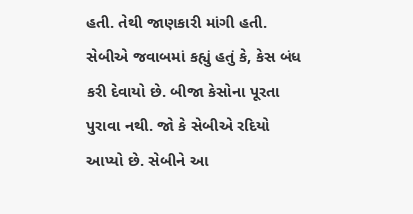હતી. તેથી જાણકારી માંગી હતી. સેબીએ જવાબમાં કહ્યું હતું કે, કેસ બંધ કરી દેવાયો છે. બીજા કેસોના પૂરતા પુરાવા નથી. જો કે સેબીએ રદિયો આપ્યો છે. સેબીને આ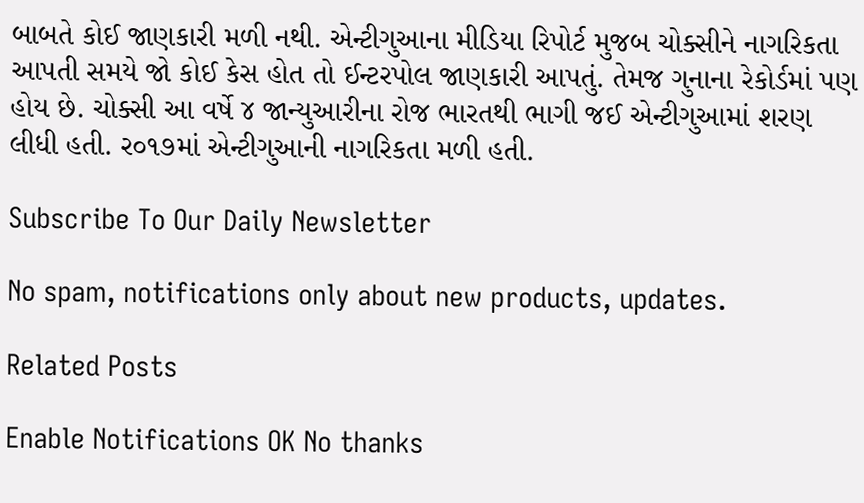બાબતે કોઈ જાણકારી મળી નથી. એન્ટીગુઆના મીડિયા રિપોર્ટ મુજબ ચોક્સીને નાગરિકતા આપતી સમયે જો કોઈ કેસ હોત તો ઈન્ટરપોલ જાણકારી આપતું. તેમજ ગુનાના રેકોર્ડમાં પણ હોય છે. ચોક્સી આ વર્ષે ૪ જાન્યુઆરીના રોજ ભારતથી ભાગી જઈ એન્ટીગુઆમાં શરણ લીધી હતી. ર૦૧૭માં એન્ટીગુઆની નાગરિકતા મળી હતી.

Subscribe To Our Daily Newsletter

No spam, notifications only about new products, updates.

Related Posts

Enable Notifications OK No thanks